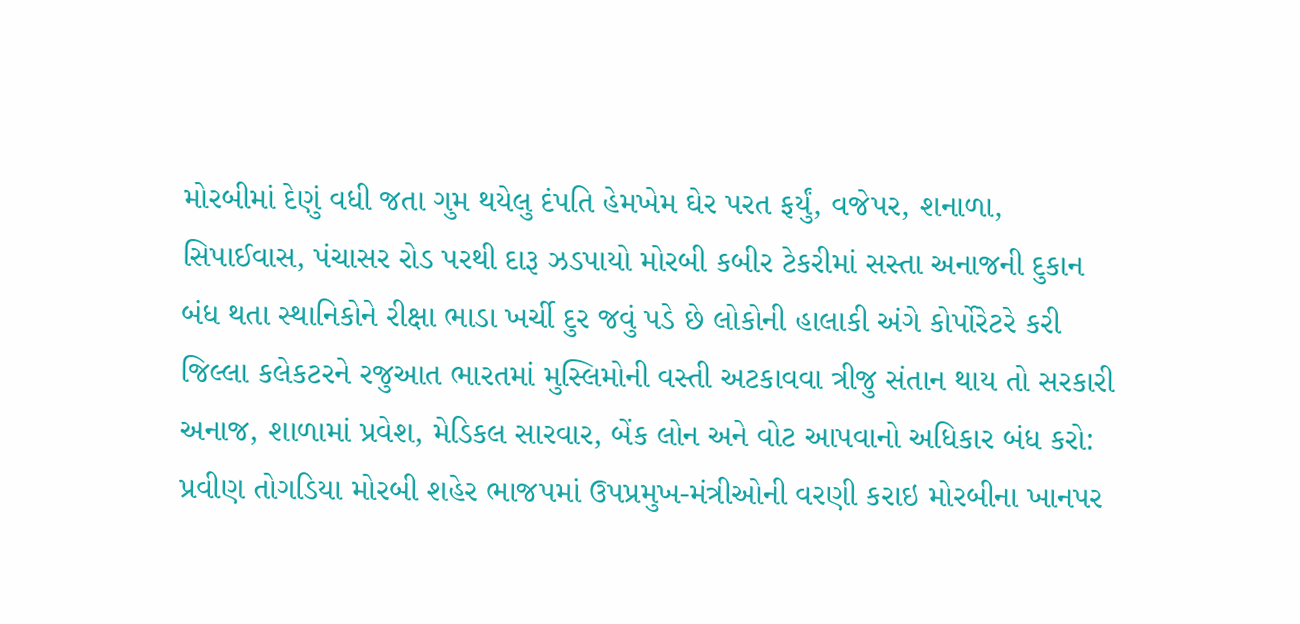મોરબીમાં દેણું વધી જતા ગુમ થયેલુ દંપતિ હેમખેમ ઘેર પરત ફર્યું, વજેપર, શનાળા, સિપાઈવાસ, પંચાસર રોડ પરથી દારૂ ઝડપાયો મોરબી કબીર ટેકરીમાં સસ્તા અનાજની દુકાન બંધ થતા સ્થાનિકોને રીક્ષા ભાડા ખર્ચી દુર જવું પડે છે લોકોની હાલાકી અંગે કોર્પોરેટરે કરી જિલ્લા કલેકટરને રજુઆત ભારતમાં મુસ્લિમોની વસ્તી અટકાવવા ત્રીજુ સંતાન થાય તો સરકારી અનાજ, શાળામાં પ્રવેશ, મેડિકલ સારવાર, બેંક લોન અને વોટ આપવાનો અધિકાર બંધ કરો: પ્રવીણ તોગડિયા મોરબી શહેર ભાજપમાં ઉપપ્રમુખ-મંત્રીઓની વરણી કરાઇ મોરબીના ખાનપર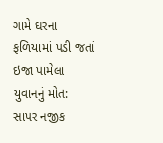ગામે ઘરના ફળિયામાં પડી જતાં ઇજા પામેલા યુવાનનું મોત: સાપર નજીક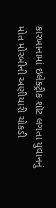કારખાનામાં ઇલેક્ટ્રીક શૉટ લગતા યુવાનનું મોત મોરબીની અણીયારી ચોકડી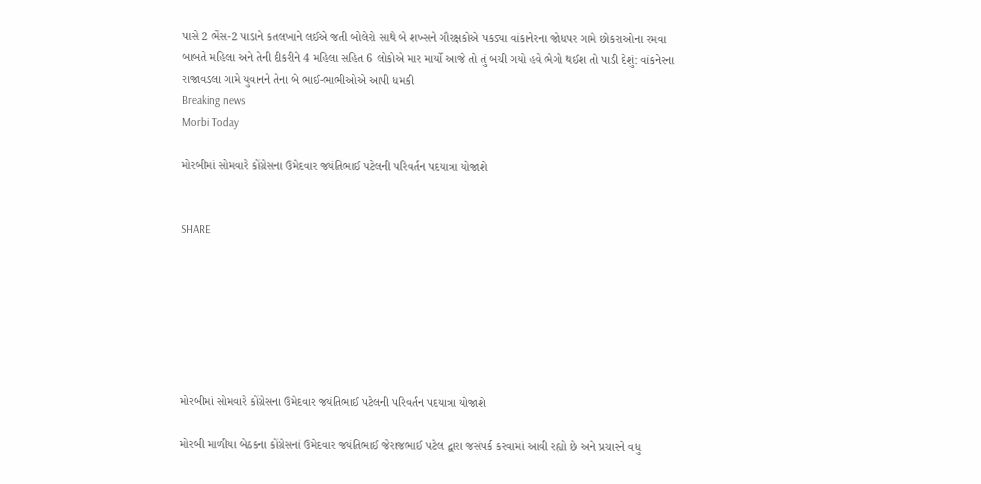પાસે 2 ભેંસ-2 પાડાને કતલખાને લઈએ જતી બોલેરો સાથે બે શખ્સને ગૌરક્ષકોએ પકડ્યા વાંકાનેરના જોધપર ગામે છોકરાઓના રમવા બાબતે મહિલા અને તેની દીકરીને 4 મહિલા સહિત 6 લોકોએ માર માર્યો આજે તો તું બચી ગયો હવે ભેગો થઈશ તો પાડી દેશું: વાંકનેરના રાજાવડલા ગામે યુવાનને તેના બે ભાઈ-ભાભીઓએ આપી ધમકી
Breaking news
Morbi Today

મોરબીમાં સોમવારે કોંગ્રેસના ઉમેદવાર જયંતિભાઈ પટેલની પરિવર્તન પદયાત્રા યોજાશે


SHARE







મોરબીમાં સોમવારે કોંગ્રેસના ઉમેદવાર જયંતિભાઈ પટેલની પરિવર્તન પદયાત્રા યોજાશે

મોરબી માળીયા બેઠકના કોંગ્રેસનાં ઉમેદવાર જયંતિભાઈ જેરાજભાઈ પટેલ દ્વારા જસંપર્ક કરવામાં આવી રહ્યો છે અને પ્રચારને વધુ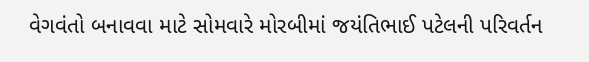વેગવંતો બનાવવા માટે સોમવારે મોરબીમાં જયંતિભાઈ પટેલની પરિવર્તન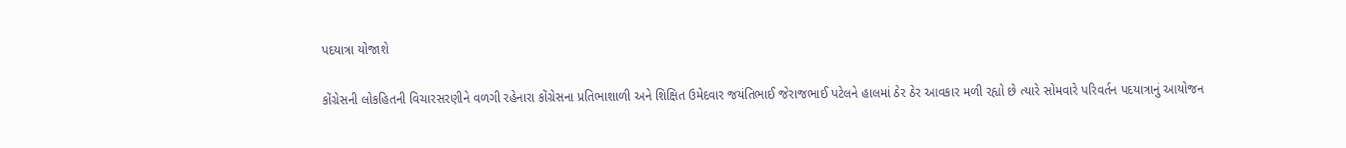પદયાત્રા યોજાશે

કોંગ્રેસની લોકહિતની વિચારસરણીને વળગી રહેનારા કોંગ્રેસના પ્રતિભાશાળી અને શિક્ષિત ઉમેદવાર જયંતિભાઈ જેરાજભાઈ પટેલને હાલમાં ઠેર ઠેર આવકાર મળી રહ્યો છે ત્યારે સોમવારે પરિવર્તન પદયાત્રાનું આયોજન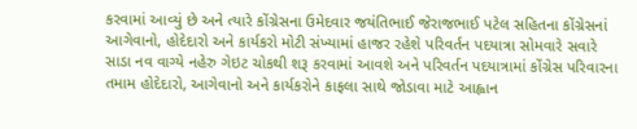કરવામાં આવ્યું છે અને ત્યારે કોંગ્રેસના ઉમેદવાર જયંતિભાઈ જેરાજભાઈ પટેલ સહિતના કોંગ્રેસનાં આગેવાનો, હોદેદારો અને કાર્યકરો મોટી સંખ્યામાં હાજર રહેશે પરિવર્તન પદયાત્રા સોમવારે સવારે સાડા નવ વાગ્યે નહેરુ ગેઇટ ચોકથી શરૂ કરવામાં આવશે અને પરિવર્તન પદયાત્રામાં કોંગ્રેસ પરિવારના તમામ હોદેદારો, આગેવાનો અને કાર્યકરોને કાફલા સાથે જોડાવા માટે આહ્વાન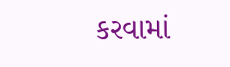કરવામાં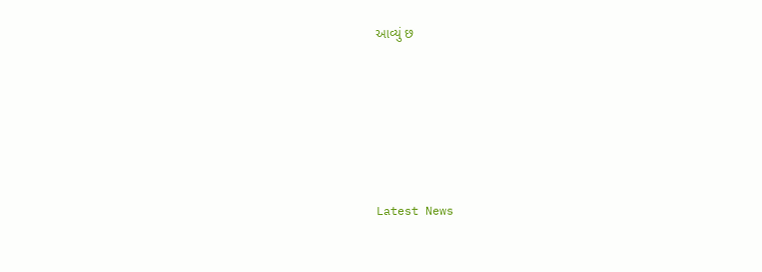આવ્યું છ






Latest News